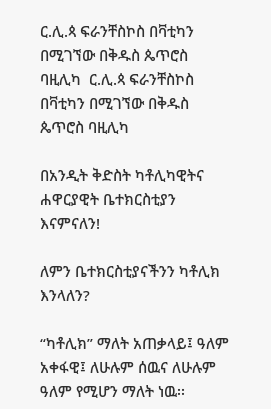ር.ሊ.ጳ ፍራንቸስኮስ በቫቲካን በሚገኘው በቅዱስ ጴጥሮስ ባዚሊካ  ር.ሊ.ጳ ፍራንቸስኮስ በቫቲካን በሚገኘው በቅዱስ ጴጥሮስ ባዚሊካ

በአንዲት ቅድስት ካቶሊካዊትና ሐዋርያዊት ቤተክርስቲያን እናምናለን!

ለምን ቤተክርስቲያናችንን ካቶሊክ እንላለን?

“ካቶሊክ” ማለት አጠቃላይ፤ ዓለም አቀፋዊ፤ ለሁሉም ሰዉና ለሁሉም ዓለም የሚሆን ማለት ነዉ፡፡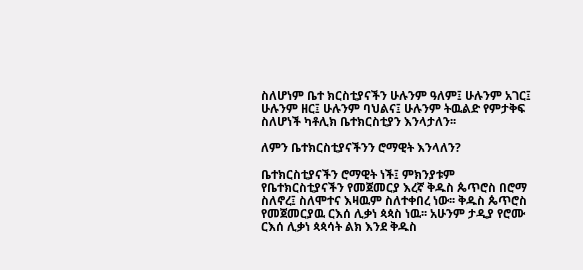ስለሆነም ቤተ ክርስቲያናችን ሁሉንም ዓለም፤ ሁሉንም አገር፤ ሁሉንም ዘር፤ ሁሉንም ባህልና፤ ሁሉንም ትዉልድ የምታቅፍ ስለሆነች ካቶሊክ ቤተክርስቲያን እንላታለን፡፡

ለምን ቤተክርስቲያናችንን ሮማዊት እንላለን?

ቤተክርስቲያናችን ሮማዊት ነች፤ ምክንያቱም የቤተክርስቲያናችን የመጀመርያ እረኛ ቅዱስ ጴጥሮስ በሮማ ስለኖረ፤ ስለሞተና እዛዉም ስለተቀበረ ነው፡፡ ቅዱስ ጴጥሮስ የመጀመርያዉ ርእሰ ሊቃነ ጳጳስ ነዉ፡፡ አሁንም ታዲያ የሮሙ ርእሰ ሊቃነ ጳጳሳት ልክ እንደ ቅዱስ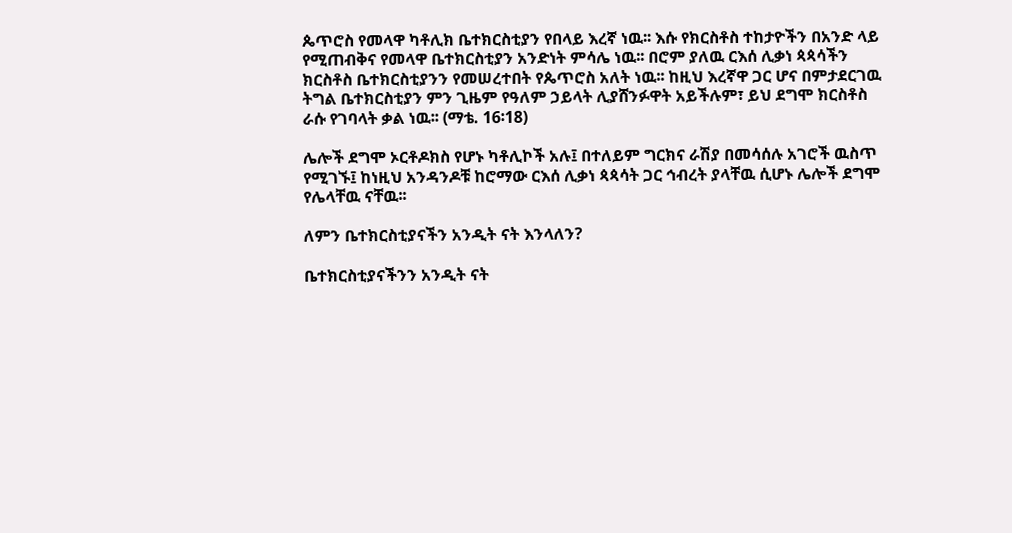ጴጥሮስ የመላዋ ካቶሊክ ቤተክርስቲያን የበላይ እረኛ ነዉ፡፡ እሱ የክርስቶስ ተከታዮችን በአንድ ላይ የሚጠብቅና የመላዋ ቤተክርስቲያን አንድነት ምሳሌ ነዉ፡፡ በሮም ያለዉ ርእሰ ሊቃነ ጳጳሳችን ክርስቶስ ቤተክርስቲያንን የመሠረተበት የጴጥሮስ አለት ነዉ፡፡ ከዚህ እረኛዋ ጋር ሆና በምታደርገዉ ትግል ቤተክርስቲያን ምን ጊዜም የዓለም ኃይላት ሊያሸንፉዋት አይችሉም፣ ይህ ደግሞ ክርስቶስ ራሱ የገባላት ቃል ነዉ፡፡ (ማቴ. 16፡18)

ሌሎች ደግሞ ኦርቶዶክስ የሆኑ ካቶሊኮች አሉ፤ በተለይም ግርክና ራሽያ በመሳሰሉ አገሮች ዉስጥ የሚገኙ፤ ከነዚህ አንዳንዶቹ ከሮማው ርእሰ ሊቃነ ጳጳሳት ጋር ኅብረት ያላቸዉ ሲሆኑ ሌሎች ደግሞ የሌላቸዉ ናቸዉ፡፡

ለምን ቤተክርስቲያናችን አንዲት ናት እንላለን?

ቤተክርስቲያናችንን አንዲት ናት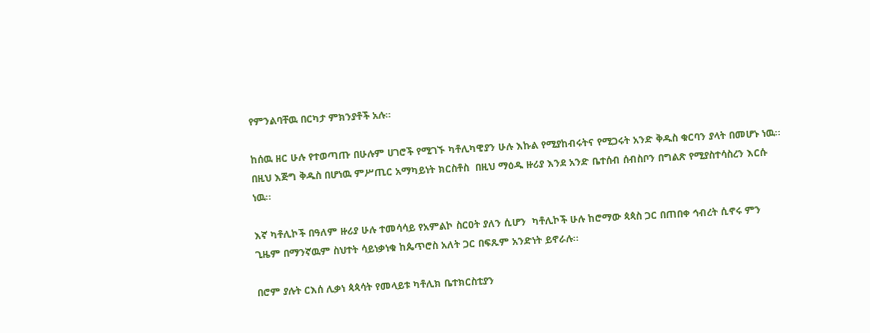የምንልባቸዉ በርካታ ምክንያቶች አሉ።

ከሰዉ ዘር ሁሉ የተወጣጡ በሁሉም ሀገሮች የሚገኙ ካቶሊካዊያን ሁሉ እኩል የሚያከብሩትና የሚጋሩት አንድ ቅዱስ ቁርባን ያላት በመሆኑ ነዉ፡፡ በዚህ እጅግ ቅዱስ በሆነዉ ምሥጢር አማካይነት ክርስቶስ  በዚህ ማዕዱ ዙሪያ እንደ አንድ ቤተሰብ ሰብስቦን በግልጽ የሚያስተሳስረን እርሱ ነዉ፡፡

እኛ ካቶሊኮች በዓለም ዙሪያ ሁሉ ተመሳሳይ የአምልኮ ስርዐት ያለን ሲሆን  ካቶሊኮች ሁሉ ከሮማው ጳጳስ ጋር በጠበቀ ኅብረት ሲኖሩ ምን ጊዜም በማንኛዉም ስህተት ሳይነቃነቁ ከጴጥሮስ አለት ጋር በፍጹም አንድነት ይኖራሉ፡፡

በሮም ያሉት ርእሰ ሊቃነ ጳጳሳት የመላይቱ ካቶሊክ ቤተክርስቲያን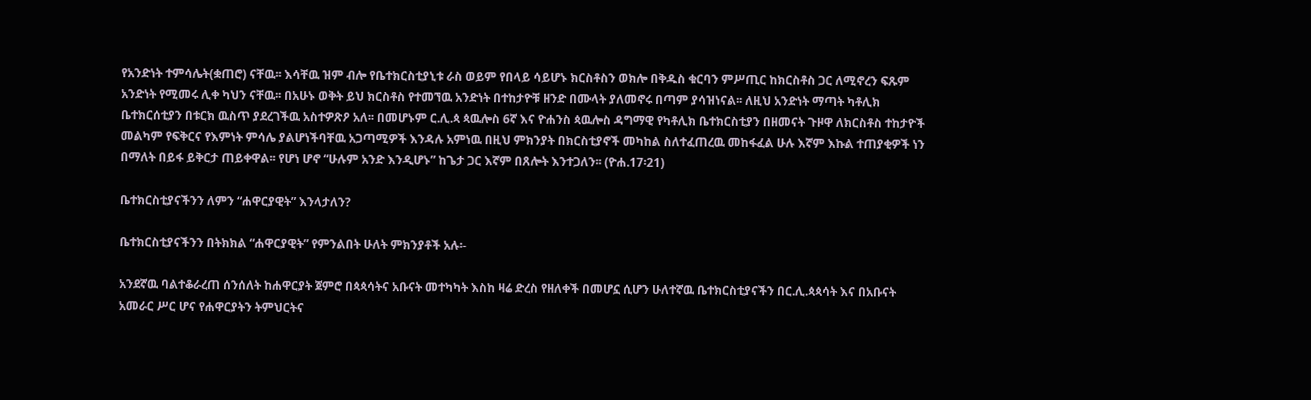የአንድነት ተምሳሌት(ቋጠሮ) ናቸዉ፡፡ እሳቸዉ ዝም ብሎ የቤተክርስቲያኒቱ ራስ ወይም የበላይ ሳይሆኑ ክርስቶስን ወክሎ በቅዱስ ቁርባን ምሥጢር ከክርስቶስ ጋር ለሚኖረን ፍጹም አንድነት የሚመሩ ሊቀ ካህን ናቸዉ፡፡ በአሁኑ ወቅት ይህ ክርስቶስ የተመኘዉ አንድነት በተከታዮቹ ዘንድ በሙላት ያለመኖሩ በጣም ያሳዝነናል፡፡ ለዚህ አንድነት ማጣት ካቶሊክ ቤተክርሰቲያን በቱርክ ዉስጥ ያደረገችዉ አስተዎጽዖ አለ፡፡ በመሆኑም ር.ሊ.ጳ ጳዉሎስ 6ኛ እና ዮሐንስ ጳዉሎስ ዳግማዊ የካቶሊክ ቤተክርስቲያን በዘመናት ጉዞዋ ለክርስቶስ ተከታዮች መልካም የፍቅርና የእምነት ምሳሌ ያልሆነችባቸዉ አጋጣሚዎች እንዳሉ አምነዉ በዚህ ምክንያት በክርስቲያኖች መካከል ስለተፈጠረዉ መከፋፈል ሁሉ እኛም እኩል ተጠያቂዎች ነን በማለት በይፋ ይቅርታ ጠይቀዋል፡፡ የሆነ ሆኖ “ሁሉም አንድ እንዲሆኑ” ከጌታ ጋር እኛም በጸሎት እንተጋለን፡፡ (ዮሐ.17፡21)

ቤተክርስቲያናችንን ለምን “ሐዋርያዊት” እንላታለን?

ቤተክርስቲያናችንን በትክክል “ሐዋርያዊት” የምንልበት ሁለት ምክንያቶች አሉ፡-

አንደኛዉ ባልተቆራረጠ ሰንሰለት ከሐዋርያት ጀምሮ በጳጳሳትና አቡናት መተካካት እስከ ዛሬ ድረስ የዘለቀች በመሆኗ ሲሆን ሁለተኛዉ ቤተክርስቲያናችን በር.ሊ.ጳጳሳት እና በአቡናት አመራር ሥር ሆና የሐዋርያትን ትምህርትና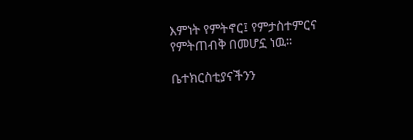እምነት የምትኖር፤ የምታስተምርና የምትጠብቅ በመሆኗ ነዉ፡፡

ቤተክርስቲያናችንን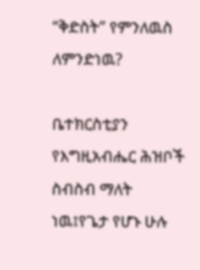“ቅድስት” የምንለዉስ ለምንድነዉ?

ቤተክርስቲያን የእግዚአብሔር ሕዝቦች ስብስብ ማለት ነዉ፤የጌታ የሆኑ ሁሉ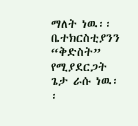ማለት ነዉ፡፡ ቤተክርስቲያንን “ቅድስት” የሚያደርጋት ጌታ ራሱ ነዉ፡፡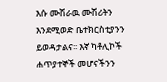እሱ ሙሽራዉ ሙሽሪትን እንደሚወድ ቤተክርስቲያንን ይወዳታልና፡፡ እኛ ካቶሊኮች ሐጥያተኞች መሆናችንን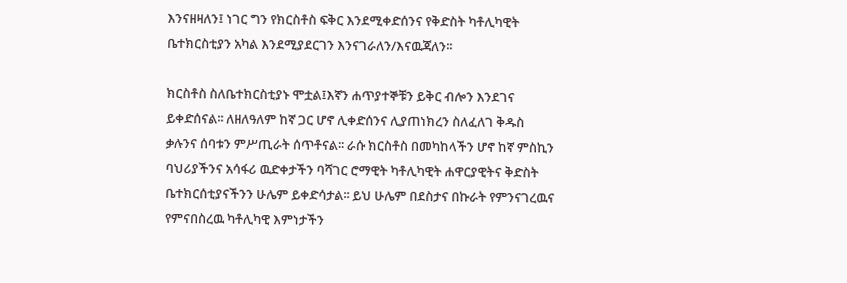እንናዘዛለን፤ ነገር ግን የክርስቶስ ፍቅር እንደሚቀድሰንና የቅድስት ካቶሊካዊት ቤተክርስቲያን አካል እንደሚያደርገን እንናገራለን/እናዉጃለን፡፡

ክርስቶስ ስለቤተክርስቲያኑ ሞቷል፤እኛን ሐጥያተኞቹን ይቅር ብሎን እንደገና ይቀድሰናል፡፡ ለዘለዓለም ከኛ ጋር ሆኖ ሊቀድሰንና ሊያጠነክረን ስለፈለገ ቅዱስ ቃሉንና ሰባቱን ምሥጢራት ሰጥቶናል፡፡ ራሱ ክርስቶስ በመካከላችን ሆኖ ከኛ ምስኪን ባህሪያችንና አሳፋሪ ዉድቀታችን ባሻገር ሮማዊት ካቶሊካዊት ሐዋርያዊትና ቅድስት ቤተክርሰቲያናችንን ሁሌም ይቀድሳታል፡፡ ይህ ሁሌም በደስታና በኩራት የምንናገረዉና የምናበስረዉ ካቶሊካዊ እምነታችን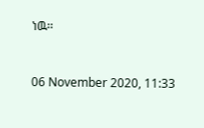ነዉ፡፡



06 November 2020, 11:33